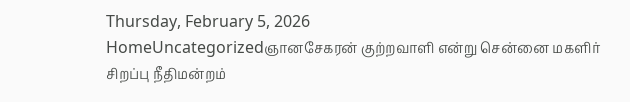Thursday, February 5, 2026
HomeUncategorizedஞானசேகரன் குற்றவாளி என்று சென்னை மகளிர் சிறப்பு நீதிமன்றம்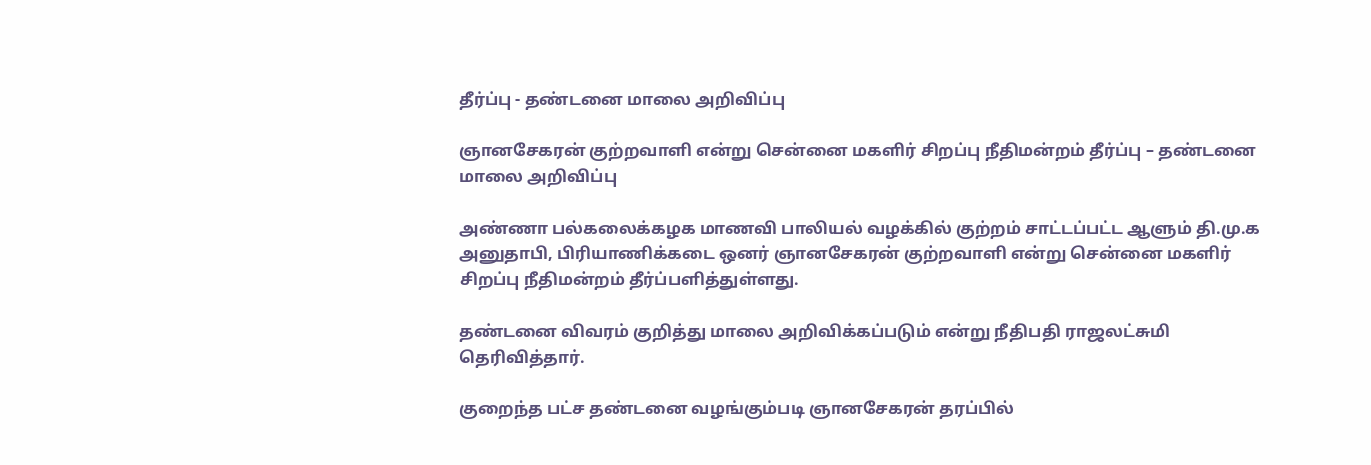தீர்ப்பு - தண்டனை மாலை அறிவிப்பு

ஞானசேகரன் குற்றவாளி என்று சென்னை மகளிர் சிறப்பு நீதிமன்றம் தீர்ப்பு – தண்டனை மாலை அறிவிப்பு

அண்ணா பல்கலைக்கழக மாணவி பாலியல் வழக்கில் குற்றம் சாட்டப்பட்ட ஆளும் தி.மு.க அனுதாபி, பிரியாணிக்கடை ஒனர் ஞானசேகரன் குற்றவாளி என்று சென்னை மகளிர் சிறப்பு நீதிமன்றம் தீர்ப்பளித்துள்ளது.

தண்டனை விவரம் குறித்து மாலை அறிவிக்கப்படும் என்று நீதிபதி ராஜலட்சுமி தெரிவித்தார்.

குறைந்த பட்ச தண்டனை வழங்கும்படி ஞானசேகரன் தரப்பில்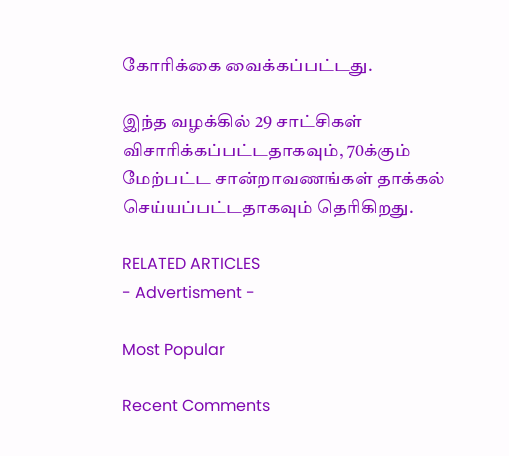கோரிக்கை வைக்கப்பட்டது.

இந்த வழக்கில் 29 சாட்சிகள் விசாரிக்கப்பட்டதாகவும், 70க்கும் மேற்பட்ட சான்றாவணங்கள் தாக்கல் செய்யப்பட்டதாகவும் தெரிகிறது.

RELATED ARTICLES
- Advertisment -

Most Popular

Recent Comments